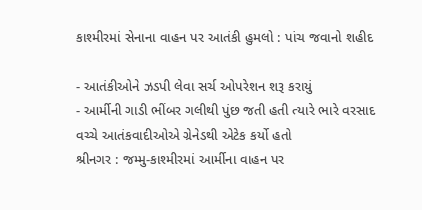કાશ્મીરમાં સેનાના વાહન પર આતંકી હુમલો : પાંચ જવાનો શહીદ

- આતંકીઓને ઝડપી લેવા સર્ચ ઓપરેશન શરૂ કરાયું
- આર્મીની ગાડી ભીંબર ગલીથી પુંછ જતી હતી ત્યારે ભારે વરસાદ વચ્ચે આતંકવાદીઓએ ગ્રેનેડથી એટેક કર્યો હતો
શ્રીનગર : જમ્મુ-કાશ્મીરમાં આર્મીના વાહન પર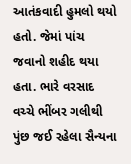આતંકવાદી હુમલો થયો હતો. જેમાં પાંચ જવાનો શહીદ થયા હતા. ભારે વરસાદ વચ્ચે ભીંબર ગલીથી પુંછ જઈ રહેલા સૈન્યના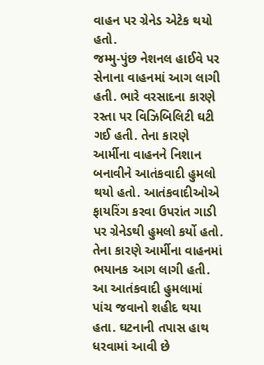વાહન પર ગ્રેનેડ એટેક થયો હતો.
જમ્મુ-પુંછ નેશનલ હાઈવે પર સેનાના વાહનમાં આગ લાગી હતી. ભારે વરસાદના કારણે રસ્તા પર વિઝિબિલિટી ઘટી ગઈ હતી. તેના કારણે આર્મીના વાહનને નિશાન બનાવીને આતંકવાદી હુમલો થયો હતો. આતંકવાદીઓએ ફાયરિંગ કરવા ઉપરાંત ગાડી પર ગ્રેનેડથી હુમલો કર્યો હતો. તેના કારણે આર્મીના વાહનમાં ભયાનક આગ લાગી હતી.
આ આતંકવાદી હુમલામાં પાંચ જવાનો શહીદ થયા હતા. ઘટનાની તપાસ હાથ ધરવામાં આવી છે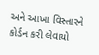અને આખા વિસ્તારને કોર્ડન કરી લેવાયો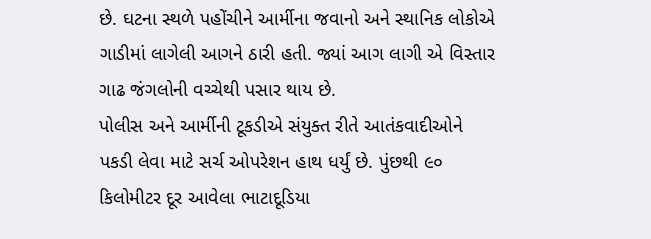છે. ઘટના સ્થળે પહોંચીને આર્મીના જવાનો અને સ્થાનિક લોકોએ ગાડીમાં લાગેલી આગને ઠારી હતી. જ્યાં આગ લાગી એ વિસ્તાર ગાઢ જંગલોની વચ્ચેથી પસાર થાય છે.
પોલીસ અને આર્મીની ટૂકડીએ સંયુક્ત રીતે આતંકવાદીઓને પકડી લેવા માટે સર્ચ ઓપરેશન હાથ ધર્યું છે. પુંછથી ૯૦ કિલોમીટર દૂર આવેલા ભાટાદૂડિયા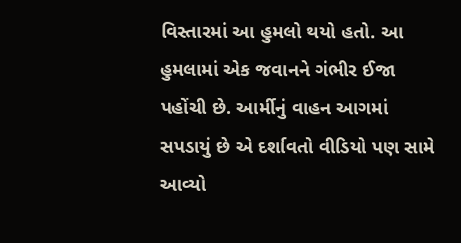વિસ્તારમાં આ હુમલો થયો હતો. આ હુમલામાં એક જવાનને ગંભીર ઈજા પહોંચી છે. આર્મીનું વાહન આગમાં સપડાયું છે એ દર્શાવતો વીડિયો પણ સામે આવ્યો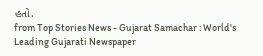હતો.
from Top Stories News - Gujarat Samachar : World's Leading Gujarati Newspaper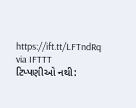https://ift.tt/LFTndRq
via IFTTT
ટિપ્પણીઓ નથી: